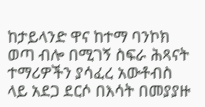ከታይላንድ ዋና ከተማ ባንኮክ ወጣ ብሎ በሚገኝ ስፍራ ሕጻናት ተማሪዎችን ያሳፈረ አውቶብስ ላይ አደጋ ደርሶ በእሳት በመያያዙ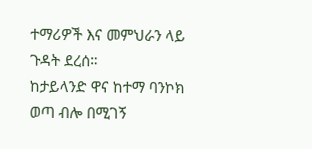ተማሪዎች እና መምህራን ላይ ጉዳት ደረሰ።
ከታይላንድ ዋና ከተማ ባንኮክ ወጣ ብሎ በሚገኝ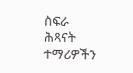ስፍራ ሕጻናት ተማሪዎችን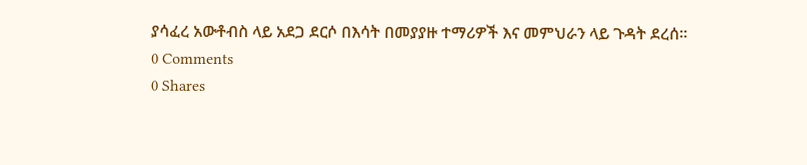ያሳፈረ አውቶብስ ላይ አደጋ ደርሶ በእሳት በመያያዙ ተማሪዎች እና መምህራን ላይ ጉዳት ደረሰ።
0 Comments
0 Shares